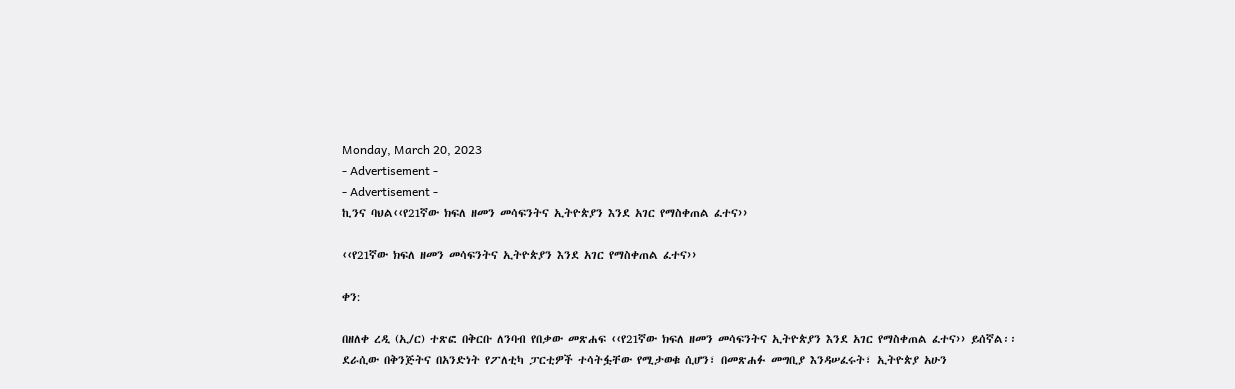Monday, March 20, 2023
- Advertisement -
- Advertisement -
ኪንና ባህል‹‹የ21ኛው ክፍለ ዘመን መሳፍንትና ኢትዮጵያን እንደ አገር የማስቀጠል ፈተና››

‹‹የ21ኛው ክፍለ ዘመን መሳፍንትና ኢትዮጵያን እንደ አገር የማስቀጠል ፈተና››

ቀን:

በዘለቀ ረዲ (ኢ/ር) ተጽፎ በቅርቡ ለንባብ የበቃው መጽሐፍ ‹‹የ21ኛው ክፍለ ዘመን መሳፍንትና ኢትዮጵያን እንደ አገር የማስቀጠል ፈተና›› ይሰኛል፡፡ ደራሲው በቅንጅትና በአንድነት የፖለቲካ ፓርቲዎች ተሳትፏቸው የሚታወቁ ሲሆን፣ በመጽሐፉ መግቢያ እንዳሠፈሩት፣ ኢትዮጵያ አሁን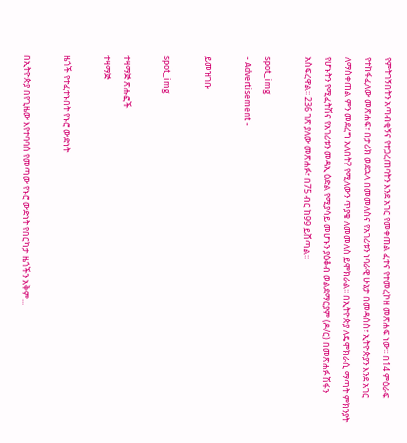የምትገኝበትን አጣብቂኝና የተጋረጠባትን እንደ አገር የመቀጠል ፈተና የተመረኮዘ መጽሐፍ ነው፡፡ በ14 ምዕራፍ የተከፋፈለው መጽሐፍ፣ በታሪክ ወደኋላ በመመለስና የአገሪቱን ነባራዊ ሁኔታ በመዳሰስ፣ ኢትዮጵያን እንደ አገር ለማስቀጠል ምን መደረግ አለበት? የሚለውን ጥያቄ ለመመለስ ይሞክራል፡፡ በኢትዮጵያ ለዴሞክራሲ ማጣት ምክንያት የሆኑትን የሚፈትሽና የአገሪቱን መዳኢ ዕድል የሚያሳይ መሆኑን ያዕቆብ ወልደማርያም (ዶ/ር) በመጽሐፉ ሽፋን አስፍረዋል፡፡ 236 ገጽ ያለው መጽሐፉ፣ በ75 ብር ከ99 ይሸጣል፡፡

spot_img
- Advertisement -

ይመዝገቡ

spot_img

ተዛማጅ ጽሑፎች
ተዛማጅ

ዜጎች የተፈተኑበት የኑሮ ውድነት

በኢትዮጵያ በየጊዜው እየተባባሰ የመጣው የኑሮ ውድነት የበርካታ ዜጎችን አቅም...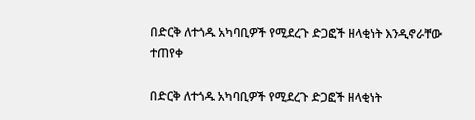በድርቅ ለተጎዱ አካባቢዎች የሚደረጉ ድጋፎች ዘላቂነት እንዲኖራቸው ተጠየቀ

በድርቅ ለተጎዱ አካባቢዎች የሚደረጉ ድጋፎች ዘላቂነት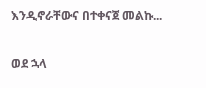እንዲኖራቸውና በተቀናጀ መልኩ...

ወደ ኋላ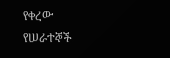የቀረው የሠራተኞች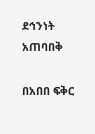ደኅንነት አጠባበቅ

በአበበ ፍቅር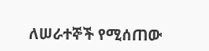ለሠራተኞች የሚሰጠው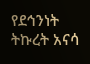የደኅንነት ትኩረት አናሳ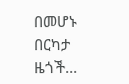በመሆኑ በርካታ ዜጎች...